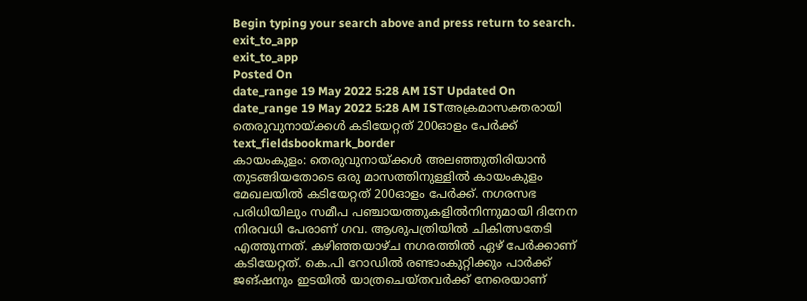Begin typing your search above and press return to search.
exit_to_app
exit_to_app
Posted On
date_range 19 May 2022 5:28 AM IST Updated On
date_range 19 May 2022 5:28 AM ISTഅക്രമാസക്തരായി തെരുവുനായ്ക്കൾ കടിയേറ്റത് 200ഓളം പേർക്ക്
text_fieldsbookmark_border
കായംകുളം: തെരുവുനായ്ക്കൾ അലഞ്ഞുതിരിയാൻ തുടങ്ങിയതോടെ ഒരു മാസത്തിനുള്ളിൽ കായംകുളം മേഖലയിൽ കടിയേറ്റത് 200ഓളം പേർക്ക്. നഗരസഭ പരിധിയിലും സമീപ പഞ്ചായത്തുകളിൽനിന്നുമായി ദിനേന നിരവധി പേരാണ് ഗവ. ആശുപത്രിയിൽ ചികിത്സതേടി എത്തുന്നത്. കഴിഞ്ഞയാഴ്ച നഗരത്തിൽ ഏഴ് പേർക്കാണ് കടിയേറ്റത്. കെ.പി റോഡിൽ രണ്ടാംകുറ്റിക്കും പാർക്ക് ജങ്ഷനും ഇടയിൽ യാത്രചെയ്തവർക്ക് നേരെയാണ്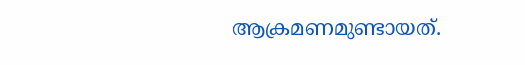ആക്രമണമുണ്ടായത്.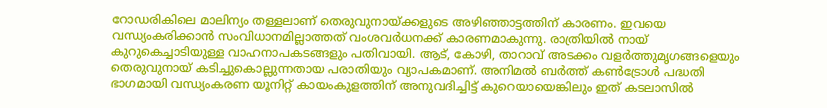റോഡരികിലെ മാലിന്യം തള്ളലാണ് തെരുവുനായ്ക്കളുടെ അഴിഞ്ഞാട്ടത്തിന് കാരണം. ഇവയെ വന്ധ്യംകരിക്കാൻ സംവിധാനമില്ലാത്തത് വംശവർധനക്ക് കാരണമാകുന്നു. രാത്രിയിൽ നായ് കുറുകെച്ചാടിയുള്ള വാഹനാപകടങ്ങളും പതിവായി. ആട്, കോഴി, താറാവ് അടക്കം വളർത്തുമൃഗങ്ങളെയും തെരുവുനായ് കടിച്ചുകൊല്ലുന്നതായ പരാതിയും വ്യാപകമാണ്. അനിമൽ ബർത്ത് കൺട്രോൾ പദ്ധതി ഭാഗമായി വന്ധ്യംകരണ യൂനിറ്റ് കായംകുളത്തിന് അനുവദിച്ചിട്ട് കുറെയായെങ്കിലും ഇത് കടലാസിൽ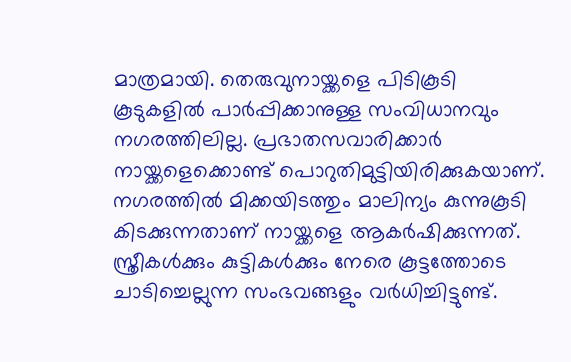മാത്രമായി. തെരുവുനായ്ക്കളെ പിടികൂടി കൂടുകളിൽ പാർപ്പിക്കാനുള്ള സംവിധാനവും നഗരത്തിലില്ല. പ്രഭാതസവാരിക്കാർ നായ്ക്കളെക്കൊണ്ട് പൊറുതിമുട്ടിയിരിക്കുകയാണ്. നഗരത്തിൽ മിക്കയിടത്തും മാലിന്യം കുന്നുകൂടി കിടക്കുന്നതാണ് നായ്ക്കളെ ആകർഷിക്കുന്നത്. സ്ത്രീകൾക്കും കുട്ടികൾക്കും നേരെ കൂട്ടത്തോടെ ചാടിച്ചെല്ലുന്ന സംഭവങ്ങളും വർധിച്ചിട്ടുണ്ട്.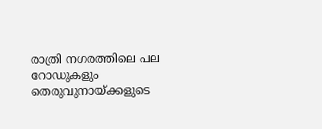രാത്രി നഗരത്തിലെ പല റോഡുകളും തെരുവുനായ്ക്കളുടെ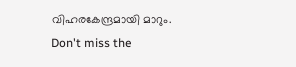വിഹരകേന്ദ്രമായി മാറും.
Don't miss the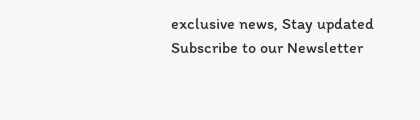exclusive news, Stay updated
Subscribe to our Newsletter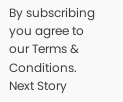By subscribing you agree to our Terms & Conditions.
Next Story